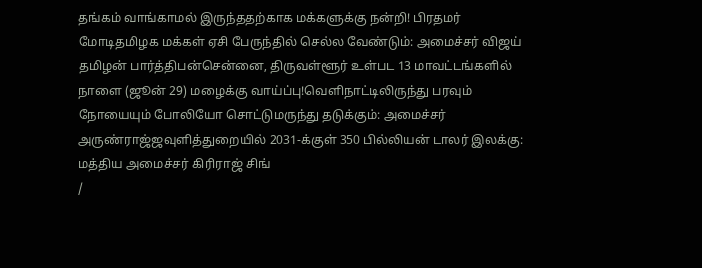தங்கம் வாங்காமல் இருந்ததற்காக மக்களுக்கு நன்றி! பிரதமர் மோடிதமிழக மக்கள் ஏசி பேருந்தில் செல்ல வேண்டும்: அமைச்சர் விஜய் தமிழன் பார்த்திபன்சென்னை, திருவள்ளூர் உள்பட 13 மாவட்டங்களில் நாளை (ஜூன் 29) மழைக்கு வாய்ப்பு!வெளிநாட்டிலிருந்து பரவும் நோயையும் போலியோ சொட்டுமருந்து தடுக்கும்: அமைச்சர் அருண்ராஜ்ஜவுளித்துறையில் 2031-க்குள் 350 பில்லியன் டாலர் இலக்கு: மத்திய அமைச்சர் கிரிராஜ் சிங்
/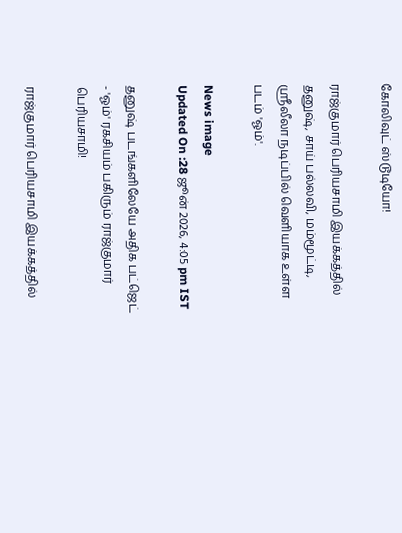கோலிவுட் ஸ்டூடியோ!

ராஜ்குமார் பெரியசாமி இயக்கத்தில் தனுஷ், சாய் பல்லவி, மம்மூட்டி, ஸ்ரீலீலா நடிப்பில் வெளியாக உள்ள படம் 'ஓம்'.

News image
Updated On :28 ஜூன் 2026, 4:05 pm IST

தனுஷ் படங்களிலேயே அதிக பட்ஜெட் - 'ஓம்' ரகசியம் பகிரும் ராஜ்குமார் பெரியசாமி!

ராஜ்குமார் பெரியசாமி இயக்கத்தில்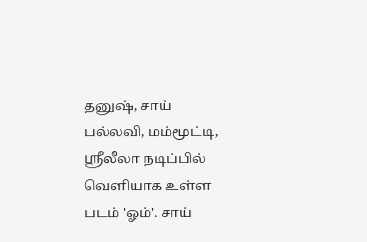தனுஷ், சாய் பல்லவி, மம்மூட்டி, ஸ்ரீலீலா நடிப்பில் வெளியாக உள்ள படம் 'ஓம்'. சாய்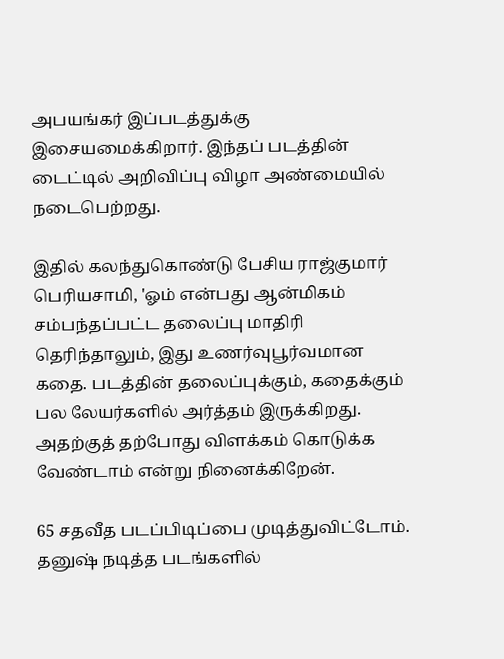அபயங்கர் இப்படத்துக்கு இசையமைக்கிறார். இந்தப் படத்தின் டைட்டில் அறிவிப்பு விழா அண்மையில் நடைபெற்றது.

இதில் கலந்துகொண்டு பேசிய ராஜ்குமார் பெரியசாமி, 'ஓம் என்பது ஆன்மிகம் சம்பந்தப்பட்ட தலைப்பு மாதிரி தெரிந்தாலும், இது உணர்வுபூர்வமான கதை. படத்தின் தலைப்புக்கும், கதைக்கும் பல லேயர்களில் அர்த்தம் இருக்கிறது. அதற்குத் தற்போது விளக்கம் கொடுக்க வேண்டாம் என்று நினைக்கிறேன்.

65 சதவீத படப்பிடிப்பை முடித்துவிட்டோம். தனுஷ் நடித்த படங்களில்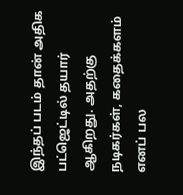இந்தப் படம் தான் அதிக பட்ஜெட்டில் தயார் ஆகிறது. அதற்கு நடிகர்கள், கதைக்களம் எனப் பல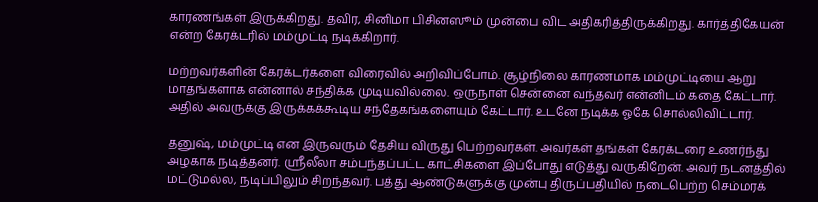காரணங்கள் இருக்கிறது. தவிர, சினிமா பிசினஸூம் முன்பை விட அதிகரித்திருக்கிறது. கார்த்திகேயன் என்ற கேரக்டரில் மம்முட்டி நடிக்கிறார்.

மற்றவர்களின் கேரக்டர்களை விரைவில் அறிவிப்போம். சூழ்நிலை காரணமாக மம்முட்டியை ஆறு மாதங்களாக என்னால் சந்திக்க முடியவில்லை. ஒருநாள் சென்னை வந்தவர் என்னிடம் கதை கேட்டார். அதில் அவருக்கு இருக்கக்கூடிய சந்தேகங்களையும் கேட்டார். உடனே நடிக்க ஓகே சொல்லிவிட்டார்.

தனுஷ், மம்முட்டி என இருவரும் தேசிய விருது பெற்றவர்கள். அவர்கள் தங்கள் கேரக்டரை உணர்ந்து அழகாக நடித்தனர். ஸ்ரீலீலா சம்பந்தப்பட்ட காட்சிகளை இப்போது எடுத்து வருகிறேன். அவர் நடனத்தில் மட்டுமல்ல, நடிப்பிலும் சிறந்தவர். பத்து ஆண்டுகளுக்கு முன்பு திருப்பதியில் நடைபெற்ற செம்மரக்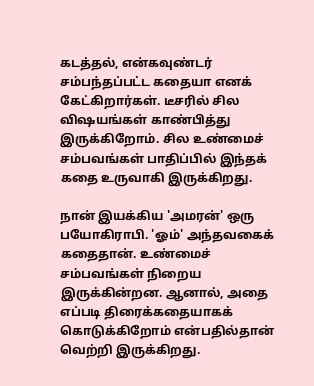கடத்தல், என்கவுண்டர் சம்பந்தப்பட்ட கதையா எனக் கேட்கிறார்கள். டீசரில் சில விஷயங்கள் காண்பித்து இருக்கிறோம். சில உண்மைச் சம்பவங்கள் பாதிப்பில் இந்தக் கதை உருவாகி இருக்கிறது.

நான் இயக்கிய 'அமரன்' ஒரு பயோகிராபி. 'ஓம்' அந்தவகைக் கதைதான். உண்மைச் சம்பவங்கள் நிறைய இருக்கின்றன. ஆனால், அதை எப்படி திரைக்கதையாகக் கொடுக்கிறோம் என்பதில்தான் வெற்றி இருக்கிறது.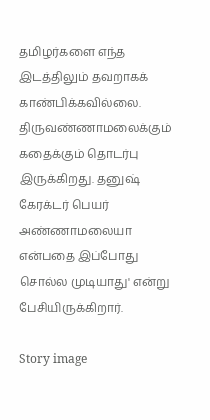தமிழர்களை எந்த இடத்திலும் தவறாகக் காண்பிக்கவில்லை. திருவண்ணாமலைக்கும் கதைக்கும் தொடர்பு இருக்கிறது. தனுஷ் கேரக்டர் பெயர் அண்ணாமலையா என்பதை இப்போது சொல்ல முடியாது' என்று பேசியிருக்கிறார்.

Story image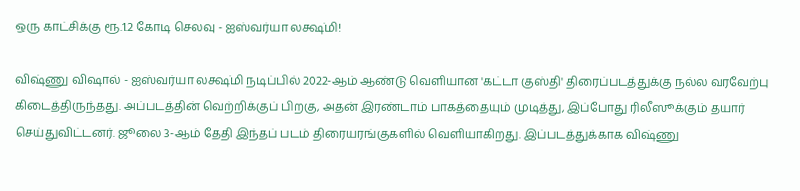ஒரு காட்சிக்கு ரூ.1.2 கோடி செலவு - ஐஸ்வர்யா லக்ஷ்மி!

விஷ்ணு விஷால் - ஐஸ்வர்யா லக்ஷ்மி நடிப்பில் 2022-ஆம் ஆண்டு வெளியான 'கட்டா குஸ்தி' திரைப்படத்துக்கு நல்ல வரவேற்பு கிடைத்திருந்தது. அப்படத்தின் வெற்றிக்குப் பிறகு, அதன் இரண்டாம் பாகத்தையும் முடித்து, இப்போது ரிலீஸூக்கும் தயார் செய்துவிட்டனர். ஜூலை 3-ஆம் தேதி இந்தப் படம் திரையரங்குகளில் வெளியாகிறது. இப்படத்துக்காக விஷ்ணு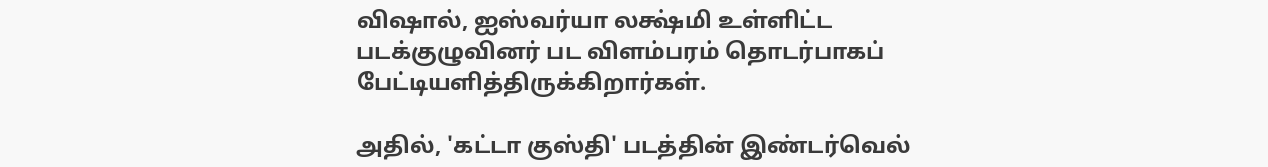விஷால், ஐஸ்வர்யா லக்ஷ்மி உள்ளிட்ட படக்குழுவினர் பட விளம்பரம் தொடர்பாகப் பேட்டியளித்திருக்கிறார்கள்.

அதில், 'கட்டா குஸ்தி' படத்தின் இண்டர்வெல்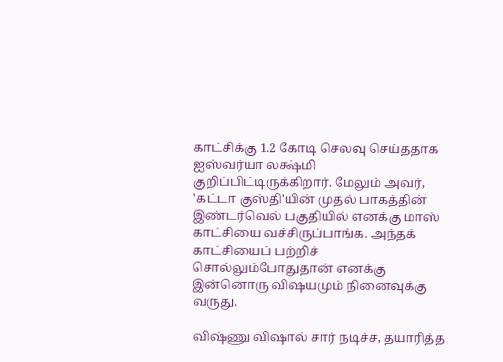காட்சிக்கு 1.2 கோடி செலவு செய்ததாக ஐஸ்வர்யா லக்ஷ்மி குறிப்பிட்டிருக்கிறார். மேலும் அவர், 'கட்டா குஸ்தி'யின் முதல் பாகத்தின் இண்டர்வெல் பகுதியில் எனக்கு மாஸ் காட்சியை வச்சிருப்பாங்க. அந்தக் காட்சியைப் பற்றிச் சொல்லும்போதுதான் எனக்கு இன்னொரு விஷயமும் நினைவுக்கு வருது.

விஷ்ணு விஷால் சார் நடிச்ச, தயாரித்த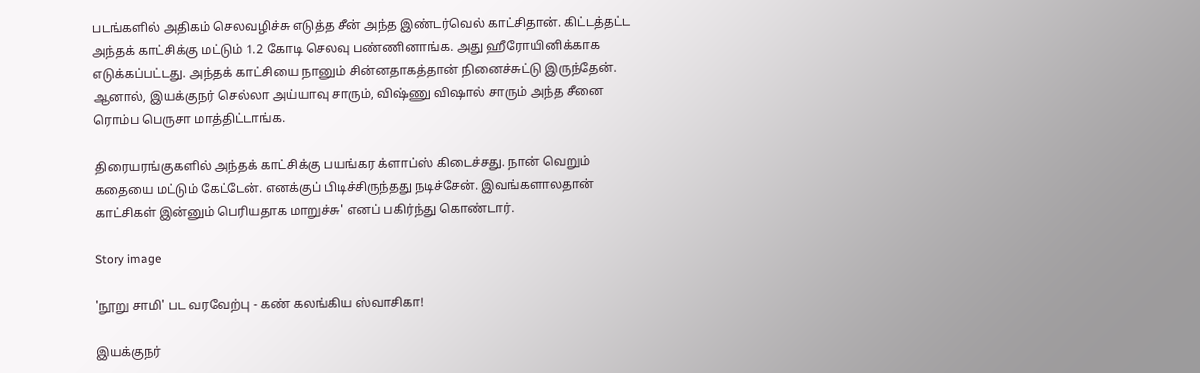படங்களில் அதிகம் செலவழிச்சு எடுத்த சீன் அந்த இண்டர்வெல் காட்சிதான். கிட்டத்தட்ட அந்தக் காட்சிக்கு மட்டும் 1.2 கோடி செலவு பண்ணினாங்க. அது ஹீரோயினிக்காக எடுக்கப்பட்டது. அந்தக் காட்சியை நானும் சின்னதாகத்தான் நினைச்சுட்டு இருந்தேன். ஆனால், இயக்குநர் செல்லா அய்யாவு சாரும், விஷ்ணு விஷால் சாரும் அந்த சீனை ரொம்ப பெருசா மாத்திட்டாங்க.

திரையரங்குகளில் அந்தக் காட்சிக்கு பயங்கர க்ளாப்ஸ் கிடைச்சது. நான் வெறும் கதையை மட்டும் கேட்டேன். எனக்குப் பிடிச்சிருந்தது நடிச்சேன். இவங்களாலதான் காட்சிகள் இன்னும் பெரியதாக மாறுச்சு' எனப் பகிர்ந்து கொண்டார்.

Story image

'நூறு சாமி' பட வரவேற்பு - கண் கலங்கிய ஸ்வாசிகா!

இயக்குநர்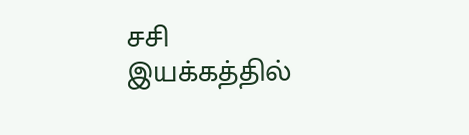சசி இயக்கத்தில்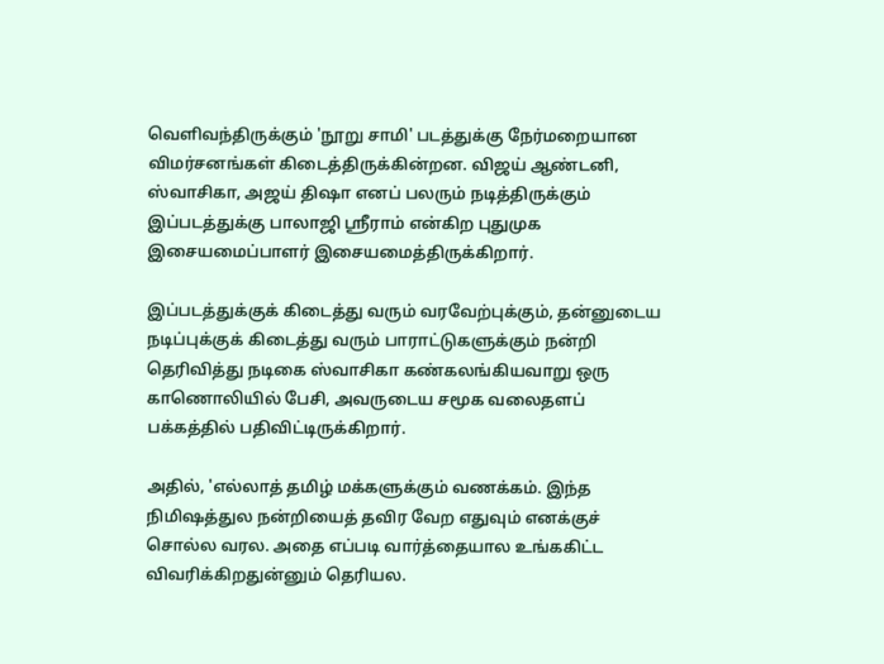வெளிவந்திருக்கும் 'நூறு சாமி' படத்துக்கு நேர்மறையான விமர்சனங்கள் கிடைத்திருக்கின்றன. விஜய் ஆண்டனி, ஸ்வாசிகா, அஜய் திஷா எனப் பலரும் நடித்திருக்கும் இப்படத்துக்கு பாலாஜி ஸ்ரீராம் என்கிற புதுமுக இசையமைப்பாளர் இசையமைத்திருக்கிறார்.

இப்படத்துக்குக் கிடைத்து வரும் வரவேற்புக்கும், தன்னுடைய நடிப்புக்குக் கிடைத்து வரும் பாராட்டுகளுக்கும் நன்றி தெரிவித்து நடிகை ஸ்வாசிகா கண்கலங்கியவாறு ஒரு காணொலியில் பேசி, அவருடைய சமூக வலைதளப் பக்கத்தில் பதிவிட்டிருக்கிறார்.

அதில், 'எல்லாத் தமிழ் மக்களுக்கும் வணக்கம். இந்த நிமிஷத்துல நன்றியைத் தவிர வேற எதுவும் எனக்குச் சொல்ல வரல. அதை எப்படி வார்த்தையால உங்ககிட்ட விவரிக்கிறதுன்னும் தெரியல.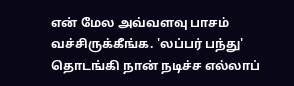என் மேல அவ்வளவு பாசம் வச்சிருக்கீங்க. 'லப்பர் பந்து' தொடங்கி நான் நடிச்ச எல்லாப்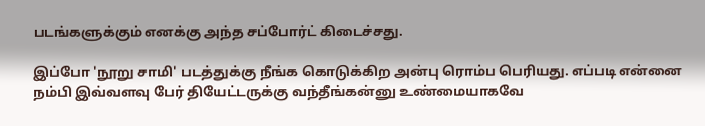படங்களுக்கும் எனக்கு அந்த சப்போர்ட் கிடைச்சது.

இப்போ 'நூறு சாமி' படத்துக்கு நீங்க கொடுக்கிற அன்பு ரொம்ப பெரியது. எப்படி என்னை நம்பி இவ்வளவு பேர் தியேட்டருக்கு வந்தீங்கன்னு உண்மையாகவே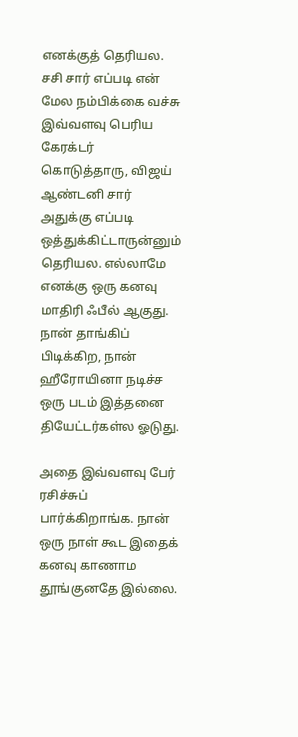எனக்குத் தெரியல. சசி சார் எப்படி என் மேல நம்பிக்கை வச்சு இவ்வளவு பெரிய கேரக்டர் கொடுத்தாரு, விஜய் ஆண்டனி சார் அதுக்கு எப்படி ஒத்துக்கிட்டாருன்னும் தெரியல. எல்லாமே எனக்கு ஒரு கனவு மாதிரி ஃபீல் ஆகுது. நான் தாங்கிப் பிடிக்கிற, நான் ஹீரோயினா நடிச்ச ஒரு படம் இத்தனை தியேட்டர்கள்ல ஓடுது.

அதை இவ்வளவு பேர் ரசிச்சுப் பார்க்கிறாங்க. நான் ஒரு நாள் கூட இதைக் கனவு காணாம தூங்குனதே இல்லை.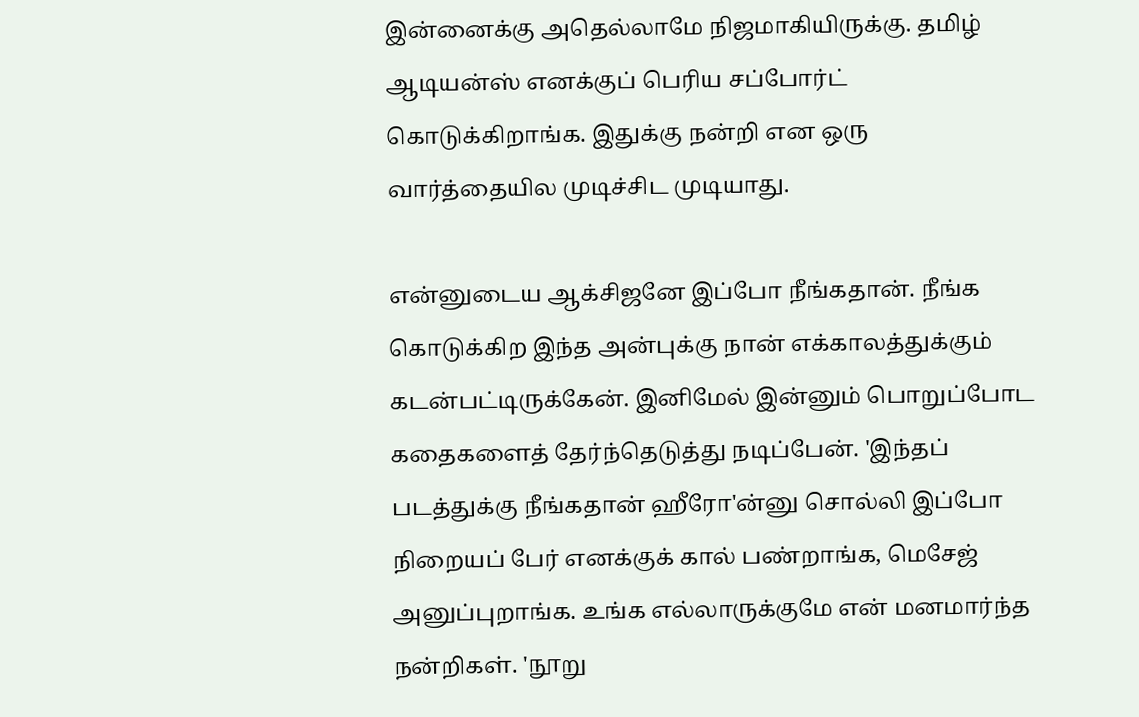இன்னைக்கு அதெல்லாமே நிஜமாகியிருக்கு. தமிழ் ஆடியன்ஸ் எனக்குப் பெரிய சப்போர்ட் கொடுக்கிறாங்க. இதுக்கு நன்றி என ஒரு வார்த்தையில முடிச்சிட முடியாது.

என்னுடைய ஆக்சிஜனே இப்போ நீங்கதான். நீங்க கொடுக்கிற இந்த அன்புக்கு நான் எக்காலத்துக்கும் கடன்பட்டிருக்கேன். இனிமேல் இன்னும் பொறுப்போட கதைகளைத் தேர்ந்தெடுத்து நடிப்பேன். 'இந்தப் படத்துக்கு நீங்கதான் ஹீரோ'ன்னு சொல்லி இப்போ நிறையப் பேர் எனக்குக் கால் பண்றாங்க, மெசேஜ் அனுப்புறாங்க. உங்க எல்லாருக்குமே என் மனமார்ந்த நன்றிகள். 'நூறு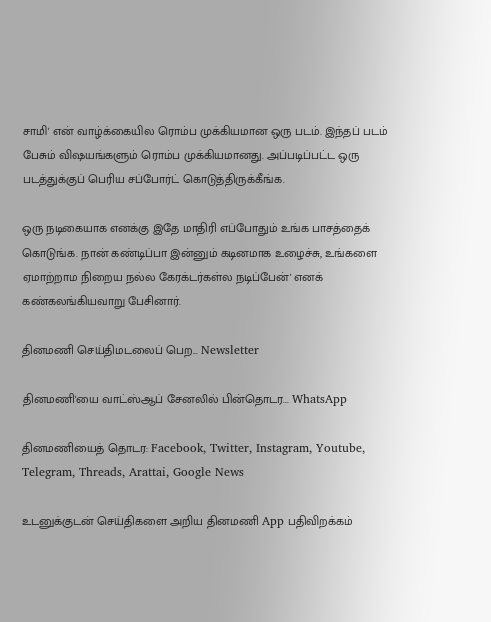சாமி' என் வாழ்க்கையில ரொம்ப முக்கியமான ஒரு படம். இந்தப் படம் பேசும் விஷயங்களும் ரொம்ப முக்கியமானது. அப்படிப்பட்ட ஒரு படத்துக்குப் பெரிய சப்போர்ட் கொடுத்திருக்கீங்க.

ஒரு நடிகையாக எனக்கு இதே மாதிரி எப்போதும் உங்க பாசத்தைக் கொடுங்க. நான் கண்டிப்பா இன்னும் கடினமாக உழைச்சு, உங்களை ஏமாற்றாம நிறைய நல்ல கேரக்டர்கள்ல நடிப்பேன்' எனக் கண்கலங்கியவாறு பேசினார்.

தினமணி செய்திமடலைப் பெற... Newsletter

தினமணி'யை வாட்ஸ்ஆப் சேனலில் பின்தொடர... WhatsApp

தினமணியைத் தொடர: Facebook, Twitter, Instagram, Youtube, Telegram, Threads, Arattai, Google News

உடனுக்குடன் செய்திகளை அறிய தினமணி App பதிவிறக்கம்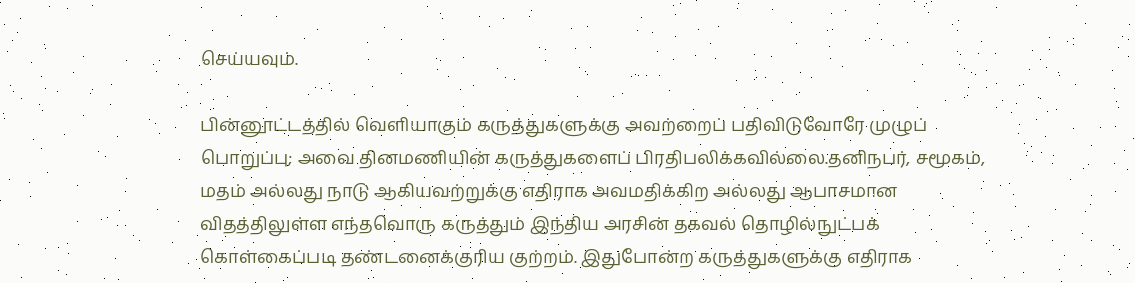செய்யவும்.

பின்னூட்டத்தில் வெளியாகும் கருத்துகளுக்கு அவற்றைப் பதிவிடுவோரே முழுப் பொறுப்பு; அவை தினமணியின் கருத்துகளைப் பிரதிபலிக்கவில்லை.தனிநபர், சமூகம், மதம் அல்லது நாடு ஆகியவற்றுக்கு எதிராக அவமதிக்கிற அல்லது ஆபாசமான விதத்திலுள்ள எந்தவொரு கருத்தும் இந்திய அரசின் தகவல் தொழில்நுட்பக் கொள்கைப்படி தண்டனைக்குரிய குற்றம். இதுபோன்ற கருத்துகளுக்கு எதிராக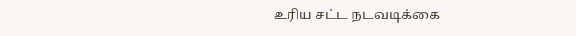உரிய சட்ட நடவடிக்கை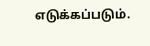எடுக்கப்படும்.